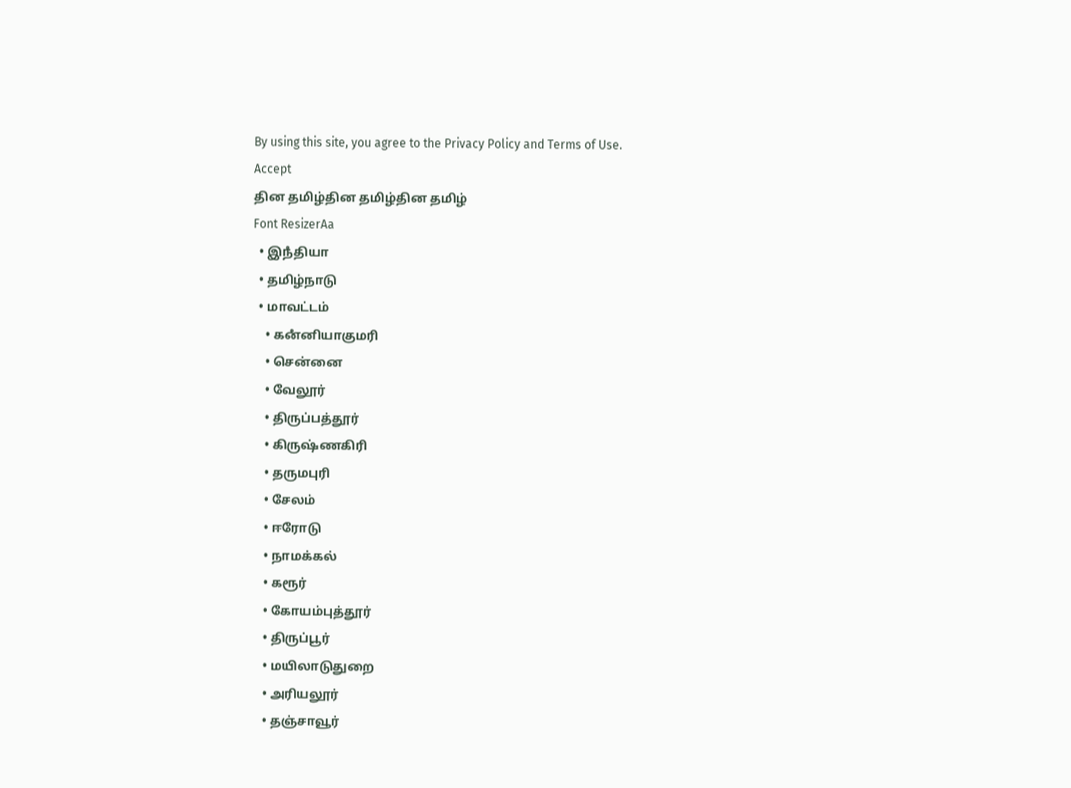By using this site, you agree to the Privacy Policy and Terms of Use.
Accept
தின தமிழ்தின தமிழ்தின தமிழ்
Font ResizerAa
  • இநஂதியா
  • தமிழ்நாடு
  • மாவட்டம்
    • கனஂனியாகுமரி
    • சென்னை
    • வேலூர்
    • திருப்பத்தூர்
    • கிருஷ்ணகிரி
    • தருமபுரி
    • சேலம்
    • ஈரோடு
    • நாமக்கல்
    • கரூர்
    • கோயம்புத்தூர்
    • திருப்பூர்
    • மயிலாடுதுறை
    • அரியலூர்
    • தஞ்சாவூர்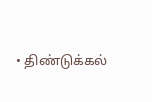• திண்டுக்கல்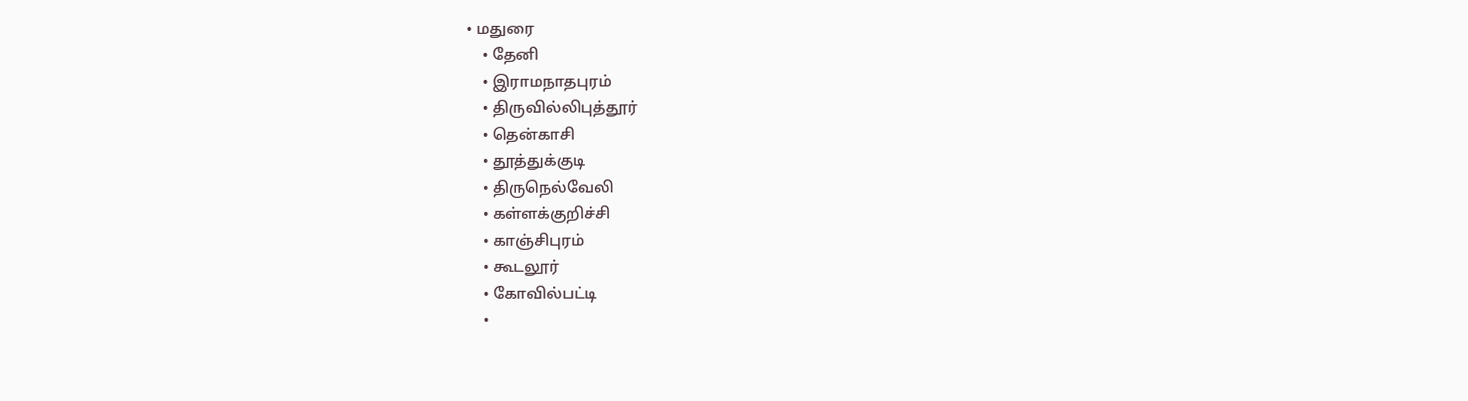• மதுரை
    • தேனி
    • இராமநாதபுரம்
    • திருவில்லிபுத்தூர்
    • தென்காசி
    • தூத்துக்குடி
    • திருநெல்வேலி
    • கள்ளக்குறிச்சி
    • காஞ்சிபுரம்
    • கூடலூர்
    • கோவில்பட்டி
    •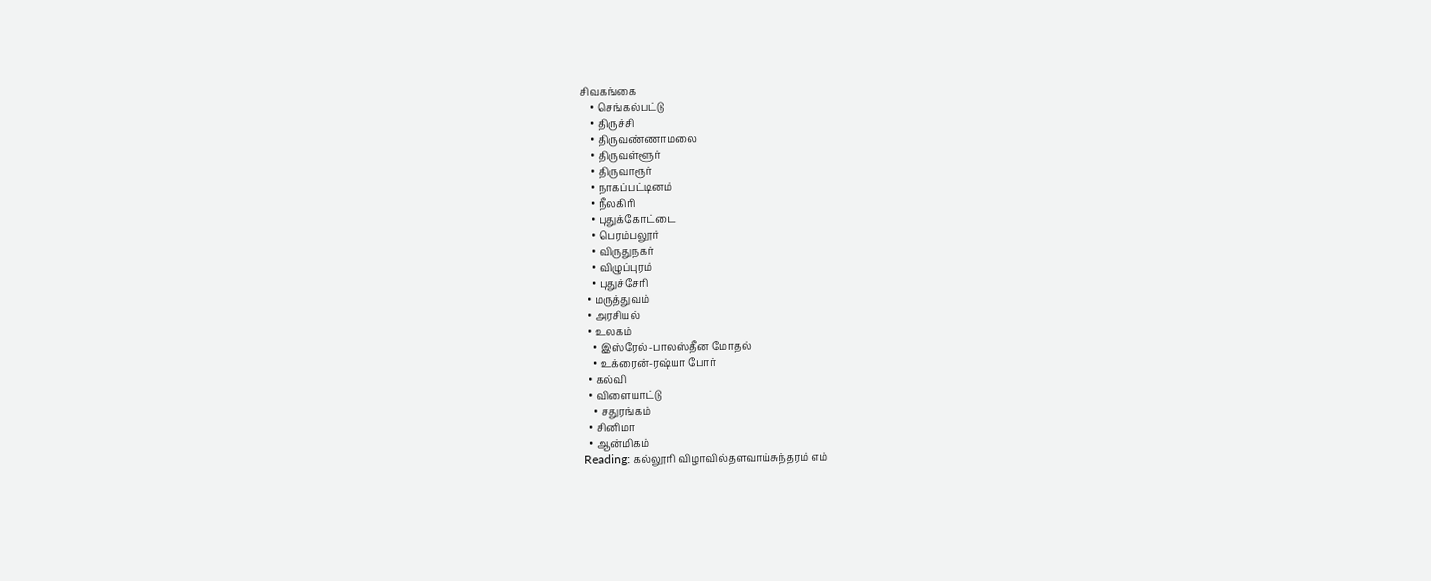சிவகங்கை
    • செங்கல்பட்டு
    • திருச்சி
    • திருவண்ணாமலை
    • திருவள்ளூர்
    • திருவாரூர்
    • நாகப்பட்டினம்
    • நீலகிரி
    • புதுக்கோட்டை
    • பெரம்பலூர்
    • விருதுநகர்
    • விழுப்புரம்
    • புதுச்சேரி
  • மருத்துவம்
  • அரசியல்
  • உலகம்
    • இஸ்ரேல்-பாலஸ்தீன மோதல்
    • உக்ரைன்-ரஷ்யா போர்
  • கல்வி
  • விளையாட்டு
    • சதுரங்கம்
  • சினிமா
  • ஆன்மிகம்
Reading: கல்லூரி விழாவில்தளவாய்சுந்தரம் எம்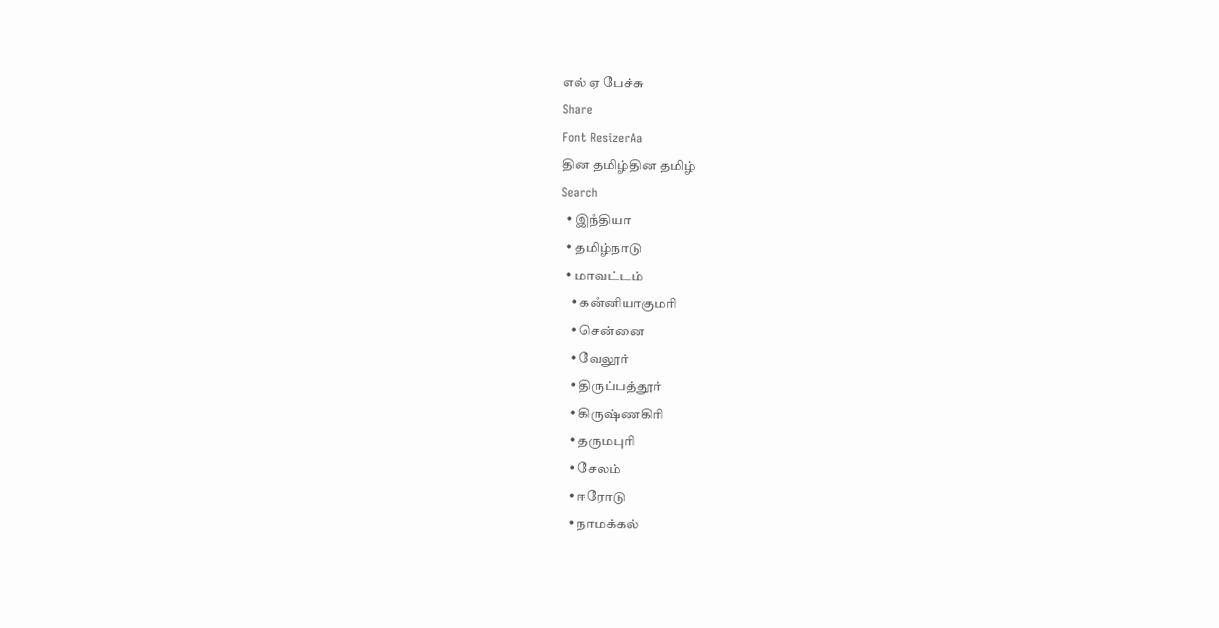எல் ஏ பேச்சு
Share
Font ResizerAa
தின தமிழ்தின தமிழ்
Search
  • இநஂதியா
  • தமிழ்நாடு
  • மாவட்டம்
    • கனஂனியாகுமரி
    • சென்னை
    • வேலூர்
    • திருப்பத்தூர்
    • கிருஷ்ணகிரி
    • தருமபுரி
    • சேலம்
    • ஈரோடு
    • நாமக்கல்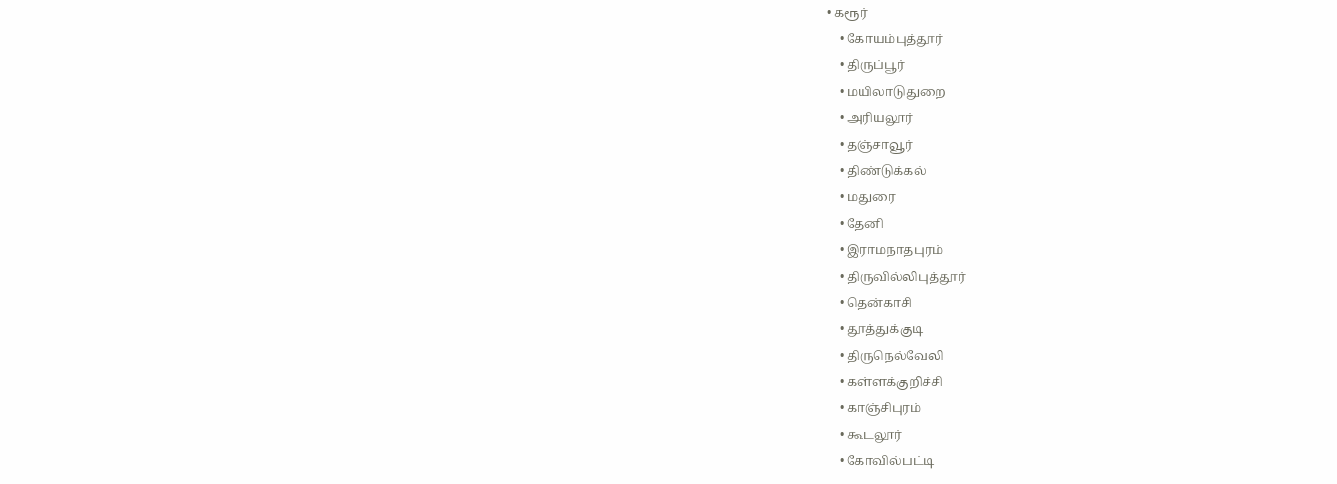• கரூர்
    • கோயம்புத்தூர்
    • திருப்பூர்
    • மயிலாடுதுறை
    • அரியலூர்
    • தஞ்சாவூர்
    • திண்டுக்கல்
    • மதுரை
    • தேனி
    • இராமநாதபுரம்
    • திருவில்லிபுத்தூர்
    • தென்காசி
    • தூத்துக்குடி
    • திருநெல்வேலி
    • கள்ளக்குறிச்சி
    • காஞ்சிபுரம்
    • கூடலூர்
    • கோவில்பட்டி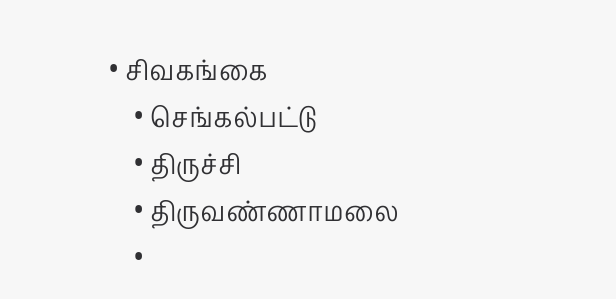• சிவகங்கை
    • செங்கல்பட்டு
    • திருச்சி
    • திருவண்ணாமலை
    •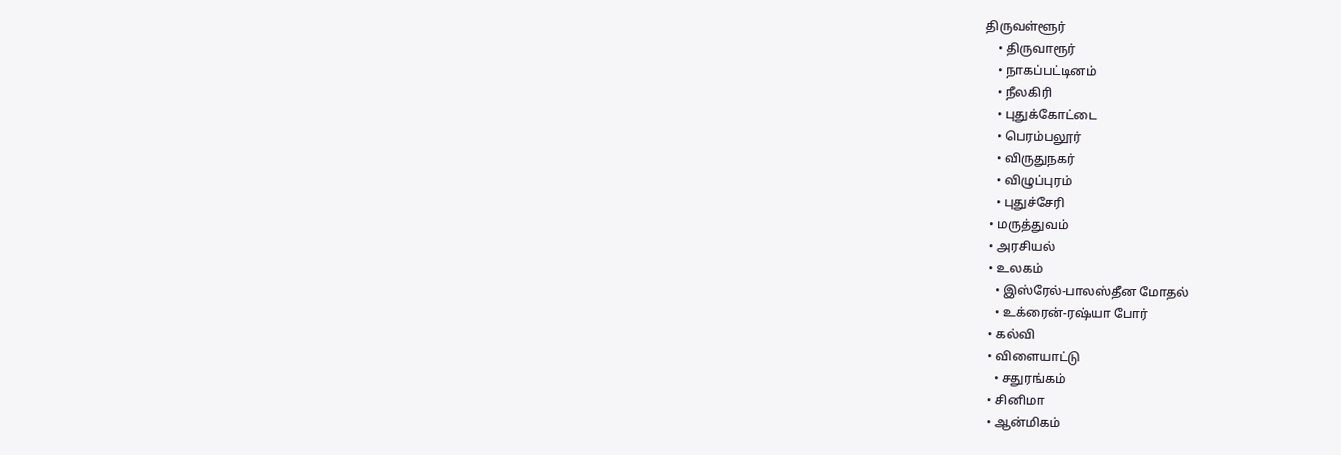திருவள்ளூர்
    • திருவாரூர்
    • நாகப்பட்டினம்
    • நீலகிரி
    • புதுக்கோட்டை
    • பெரம்பலூர்
    • விருதுநகர்
    • விழுப்புரம்
    • புதுச்சேரி
  • மருத்துவம்
  • அரசியல்
  • உலகம்
    • இஸ்ரேல்-பாலஸ்தீன மோதல்
    • உக்ரைன்-ரஷ்யா போர்
  • கல்வி
  • விளையாட்டு
    • சதுரங்கம்
  • சினிமா
  • ஆன்மிகம்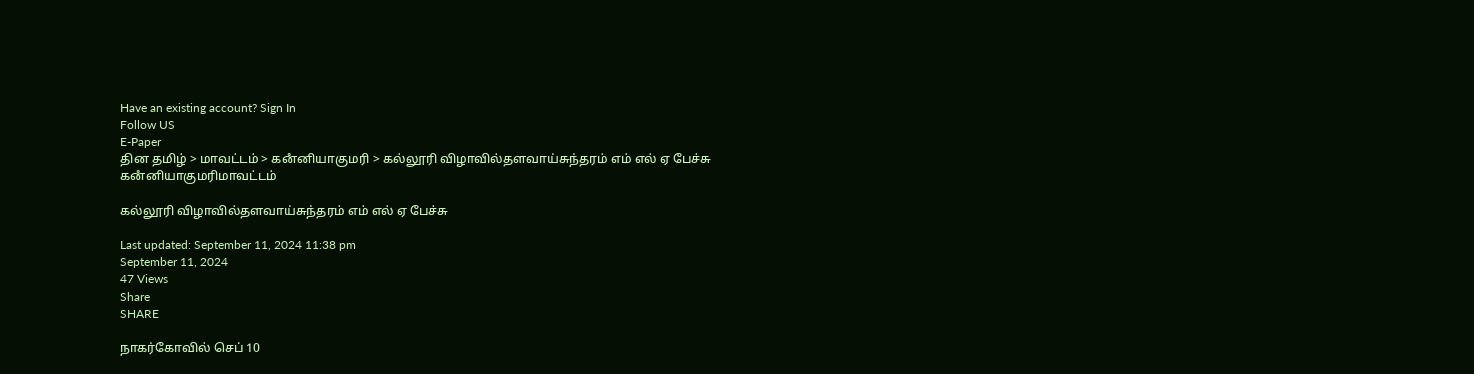Have an existing account? Sign In
Follow US
E-Paper
தின தமிழ் > மாவட்டம் > கனஂனியாகுமரி > கல்லூரி விழாவில்தளவாய்சுந்தரம் எம் எல் ஏ பேச்சு
கனஂனியாகுமரிமாவட்டம்

கல்லூரி விழாவில்தளவாய்சுந்தரம் எம் எல் ஏ பேச்சு

Last updated: September 11, 2024 11:38 pm
September 11, 2024
47 Views
Share
SHARE

நாகர்கோவில் செப் 10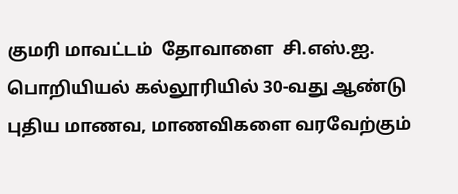குமரி மாவட்டம்  தோவாளை  சி.எஸ்.ஐ. பொறியியல் கல்லூரியில் 30-வது ஆண்டு புதிய மாணவ, மாணவிகளை வரவேற்கும்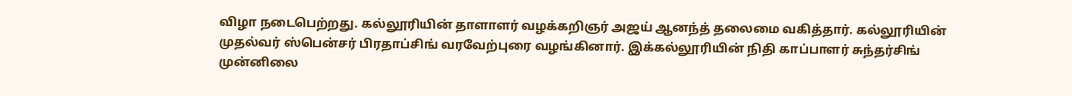விழா நடைபெற்றது. கல்லூரியின் தாளாளர் வழக்கறிஞர் அஜய் ஆனந்த் தலைமை வகித்தார். கல்லூரியின் முதல்வர் ஸ்பென்சர் பிரதாப்சிங் வரவேற்புரை வழங்கினார். இக்கல்லூரியின் நிதி காப்பாளர் சுந்தர்சிங் முன்னிலை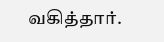வகித்தார்.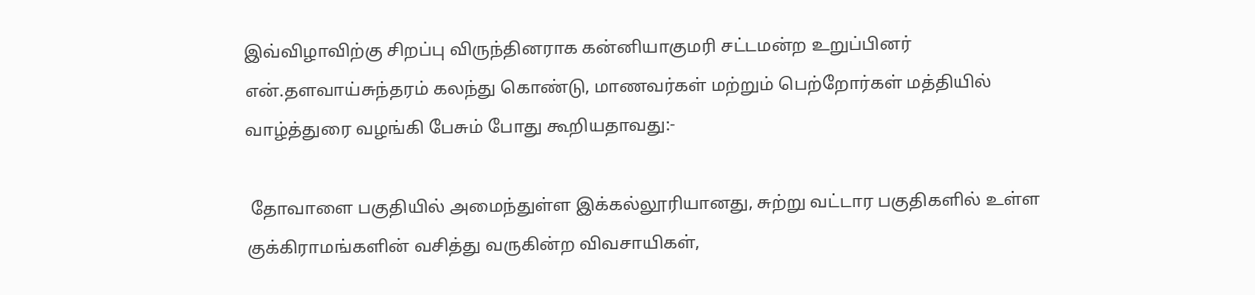இவ்விழாவிற்கு சிறப்பு விருந்தினராக கன்னியாகுமரி சட்டமன்ற உறுப்பினர் என்.தளவாய்சுந்தரம் கலந்து கொண்டு, மாணவர்கள் மற்றும் பெற்றோர்கள் மத்தியில் வாழ்த்துரை வழங்கி பேசும் போது கூறியதாவது:-

 தோவாளை பகுதியில் அமைந்துள்ள இக்கல்லூரியானது, சுற்று வட்டார பகுதிகளில் உள்ள குக்கிராமங்களின் வசித்து வருகின்ற விவசாயிகள்,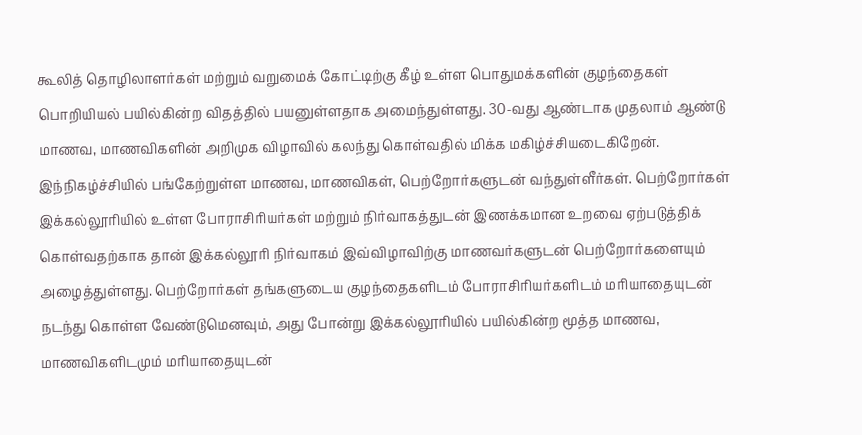கூலித் தொழிலாளர்கள் மற்றும் வறுமைக் கோட்டிற்கு கீழ் உள்ள பொதுமக்களின் குழந்தைகள் பொறியியல் பயில்கின்ற விதத்தில் பயனுள்ளதாக அமைந்துள்ளது. 30-வது ஆண்டாக முதலாம் ஆண்டு மாணவ, மாணவிகளின் அறிமுக விழாவில் கலந்து கொள்வதில் மிக்க மகிழ்ச்சியடைகிறேன். இந்நிகழ்ச்சியில் பங்கேற்றுள்ள மாணவ, மாணவிகள், பெற்றோர்களுடன் வந்துள்ளீர்கள். பெற்றோர்கள் இக்கல்லூரியில் உள்ள போராசிரியர்கள் மற்றும் நிர்வாகத்துடன் இணக்கமான உறவை ஏற்படுத்திக் கொள்வதற்காக தான் இக்கல்லூரி நிர்வாகம் இவ்விழாவிற்கு மாணவர்களுடன் பெற்றோர்களையும் அழைத்துள்ளது. பெற்றோர்கள் தங்களுடைய குழந்தைகளிடம் போராசிரியர்களிடம் மரியாதையுடன் நடந்து கொள்ள வேண்டுமெனவும், அது போன்று இக்கல்லூரியில் பயில்கின்ற மூத்த மாணவ, மாணவிகளிடமும் மரியாதையுடன்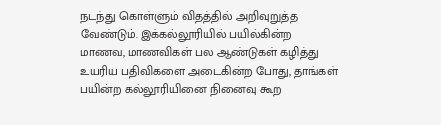நடந்து கொள்ளும் விதத்தில் அறிவுறுத்த வேண்டும். இக்கல்லூரியில் பயில்கின்ற மாணவ, மாணவிகள் பல ஆண்டுகள் கழித்து உயரிய பதிவிகளை அடைகின்ற போது, தாங்கள் பயின்ற கல்லூரியினை நினைவு கூற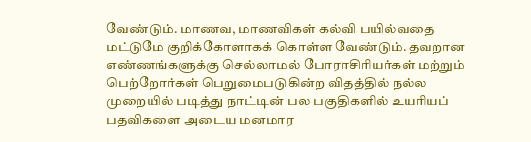வேண்டும். மாணவ, மாணவிகள் கல்வி பயில்வதை மட்டுமே குறிக்கோளாகக் கொள்ள வேண்டும். தவறான எண்ணங்களுக்கு செல்லாமல் போராசிரியர்கள் மற்றும் பெற்றோர்கள் பெறுமைபடுகின்ற விதத்தில் நல்ல முறையில் படித்து நாட்டின் பல பகுதிகளில் உயரியப் பதவிகளை அடைய மனமார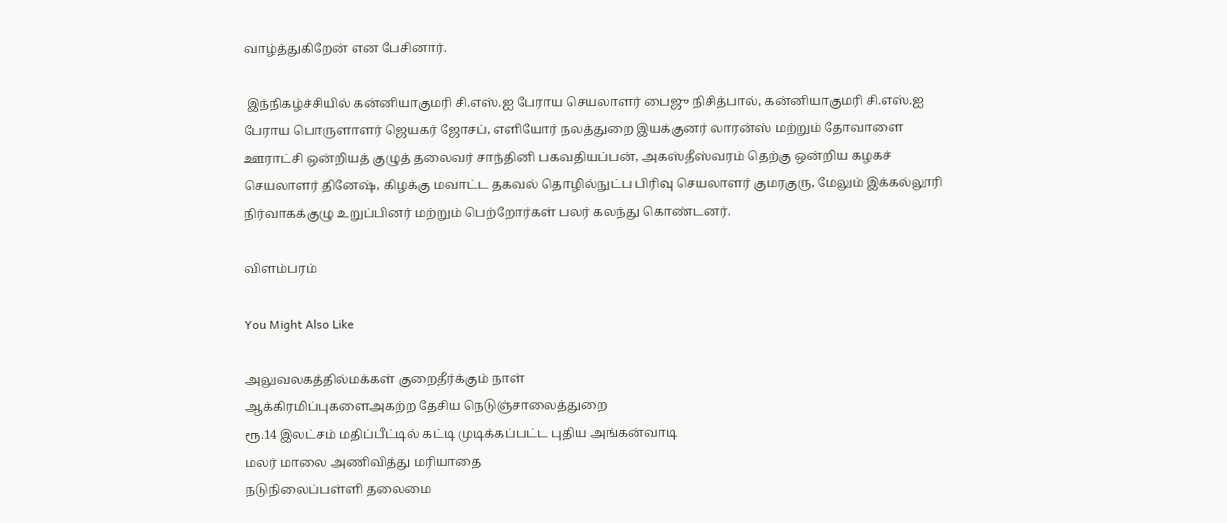வாழ்த்துகிறேன் என பேசினார்.

 இந்நிகழ்ச்சியில் கன்னியாகுமரி சி.எஸ்.ஐ பேராய செயலாளர் பைஜு நிசித்பால், கன்னியாகுமரி சி.எஸ்.ஐ பேராய பொருளாளர் ஜெயகர் ஜோசப், எளியோர் நலத்துறை இயக்குனர் லாரன்ஸ் மற்றும் தோவாளை ஊராட்சி ஒன்றியத் குழுத் தலைவர் சாந்தினி பகவதியப்பன், அகஸ்தீஸ்வரம் தெற்கு ஒன்றிய கழகச் செயலாளர் தினேஷ், கிழக்கு மவாட்ட தகவல் தொழில்நுட்ப பிரிவு செயலாளர் குமரகுரு, மேலும் இக்கல்லூரி நிர்வாகக்குழு உறுப்பினர் மற்றும் பெற்றோர்கள் பலர் கலந்து கொண்டனர்.

விளம்பரம்

You Might Also Like

அலுவலகத்தில்மக்கள் குறைதீர்க்கும் நாள்
ஆக்கிரமிப்புகளைஅகற்ற தேசிய நெடுஞ்சாலைத்துறை
ரூ.14 இலட்சம் மதிப்பீட்டில் கட்டி முடிக்கப்பட்ட புதிய அங்கன்வாடி
மலர் மாலை அணிவித்து மரியாதை
நடுநிலைப்பள்ளி தலைமை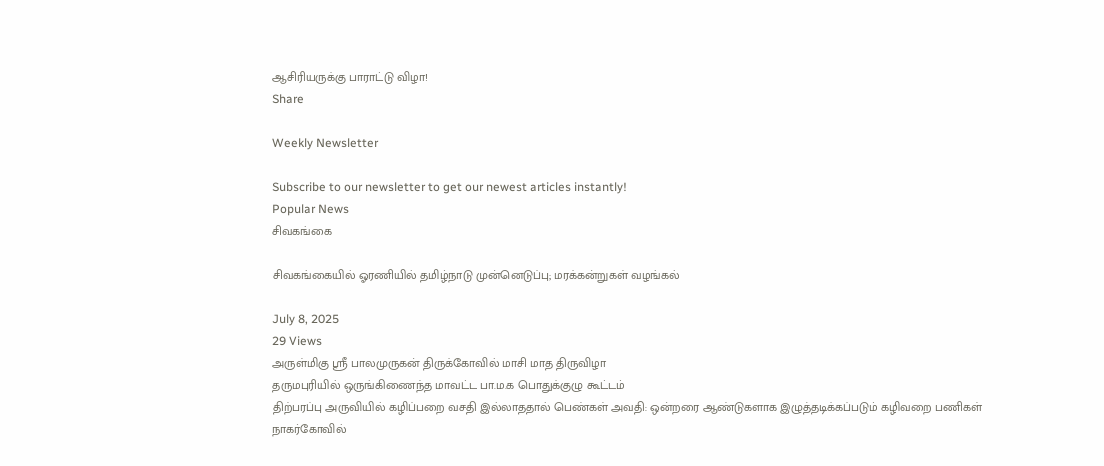ஆசிரியருக்கு பாராட்டு விழா!
Share

Weekly Newsletter

Subscribe to our newsletter to get our newest articles instantly!
Popular News
சிவகங்கை

சிவகங்கையில் ஓரணியில் தமிழ்நாடு முன்னெடுப்பு; மரக்கன்றுகள் வழங்கல்

July 8, 2025
29 Views
அருள்மிகு ஸ்ரீ பாலமுருகன் திருக்கோவில் மாசி மாத திருவிழா
தருமபுரியில் ஒருங்கிணைந்த மாவட்ட பா.ம.க பொதுக்குழு கூட்டம்
திற்பரப்பு அருவியில் கழிப்பறை வசதி இல்லாததால் பெண்கள் அவதி: ஒன்றரை ஆண்டுகளாக இழுத்தடிக்கப்படும் கழிவறை பணிகள்
நாகர்கோவில்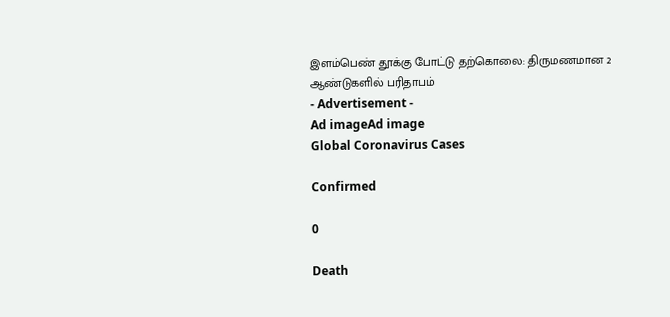இளம்பெண் தூக்கு போட்டு தற்கொலை: திருமணமான 2 ஆண்டுகளில் பரிதாபம்
- Advertisement -
Ad imageAd image
Global Coronavirus Cases

Confirmed

0

Death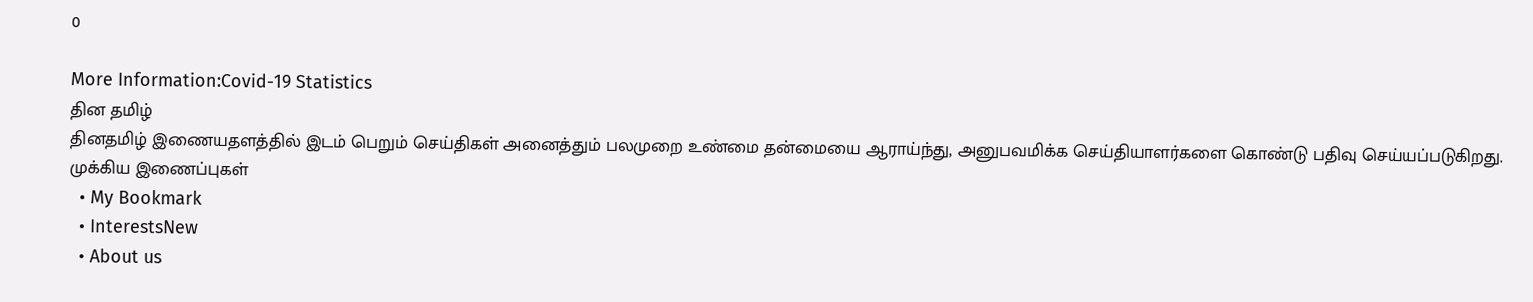0

More Information:Covid-19 Statistics
தின தமிழ்
தினதமிழ் இணையதளத்தில் இடம் பெறும் செய்திகள் அனைத்தும் பலமுறை உண்மை தன்மையை ஆராய்ந்து, அனுபவமிக்க செய்தியாளர்களை கொண்டு பதிவு செய்யப்படுகிறது.
முக்கிய இணைப்புகள்
  • My Bookmark
  • InterestsNew
  • About us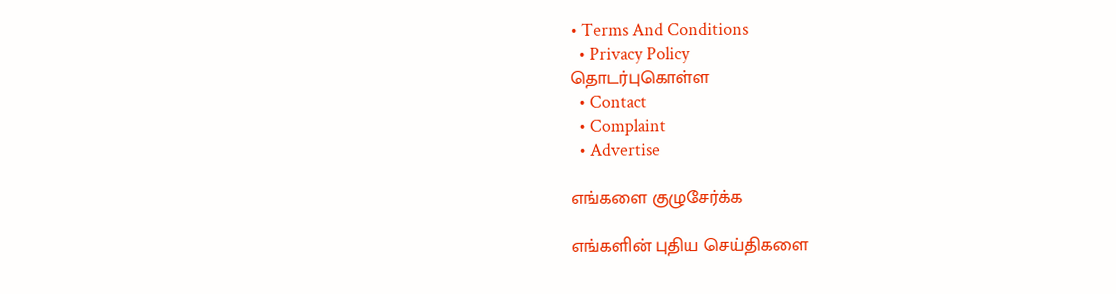• Terms And Conditions
  • Privacy Policy
தொடர்புகொள்ள
  • Contact
  • Complaint
  • Advertise

எங்களை குழுசேர்க்க

எங்களின் புதிய செய்திகளை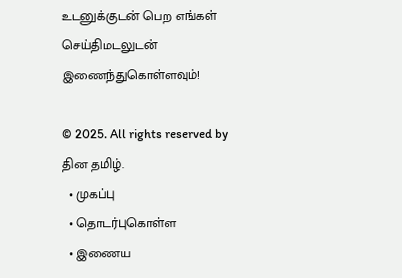உடனுக்குடன் பெற எங்கள் செய்திமடலுடன் இணைந்துகொள்ளவும்!

© 2025. All rights reserved by தின தமிழ்.
  • முகப்பு
  • தொடர்புகொள்ள
  • இணைய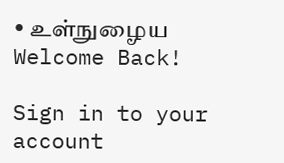• உள்நுழைய
Welcome Back!

Sign in to your account